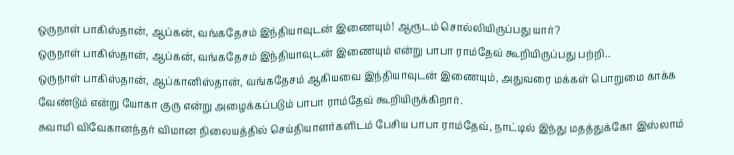ஒருநாள் பாகிஸ்தான், ஆப்கன், வங்கதேசம் இந்தியாவுடன் இணையும்! ஆரூடம் சொல்லியிருப்பது யார்?
ஒருநாள் பாகிஸ்தான், ஆப்கன், வங்கதேசம் இந்தியாவுடன் இணையும் என்று பாபா ராம்தேவ் கூறியிருப்பது பற்றி..
ஒருநாள் பாகிஸ்தான், ஆப்கானிஸ்தான், வங்கதேசம் ஆகியவை இந்தியாவுடன் இணையும், அதுவரை மக்கள் பொறுமை காக்க வேண்டும் என்று யோகா குரு என்று அழைக்கப்படும் பாபா ராம்தேவ் கூறியிருக்கிறார்.
சுவாமி விவேகானந்தர் விமான நிலையத்தில் செய்தியாளர்களிடம் பேசிய பாபா ராம்தேவ், நாட்டில் இந்து மதத்துக்கோ இஸ்லாம்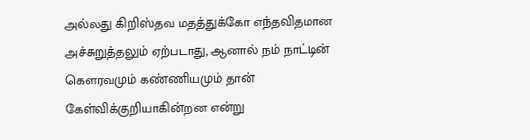அல்லது கிறிஸ்தவ மதத்துக்கோ எந்தவிதமான அச்சுறுத்தலும் ஏற்படாது, ஆனால் நம் நாட்டின் கௌரவமும் கண்ணியமும் தான் கேள்விக்குறியாகின்றன என்று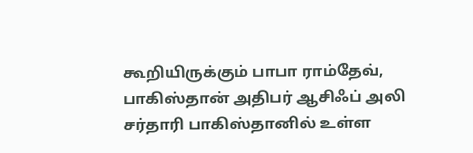கூறியிருக்கும் பாபா ராம்தேவ், பாகிஸ்தான் அதிபர் ஆசிஃப் அலி சர்தாரி பாகிஸ்தானில் உள்ள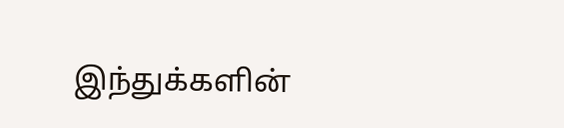இந்துக்களின்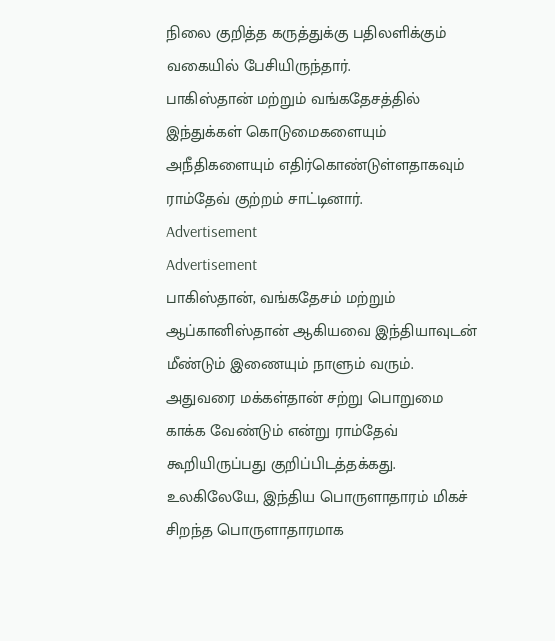நிலை குறித்த கருத்துக்கு பதிலளிக்கும் வகையில் பேசியிருந்தார்.
பாகிஸ்தான் மற்றும் வங்கதேசத்தில் இந்துக்கள் கொடுமைகளையும் அநீதிகளையும் எதிர்கொண்டுள்ளதாகவும் ராம்தேவ் குற்றம் சாட்டினார்.
Advertisement
Advertisement
பாகிஸ்தான், வங்கதேசம் மற்றும் ஆப்கானிஸ்தான் ஆகியவை இந்தியாவுடன் மீண்டும் இணையும் நாளும் வரும். அதுவரை மக்கள்தான் சற்று பொறுமை காக்க வேண்டும் என்று ராம்தேவ் கூறியிருப்பது குறிப்பிடத்தக்கது.
உலகிலேயே, இந்திய பொருளாதாரம் மிகச் சிறந்த பொருளாதாரமாக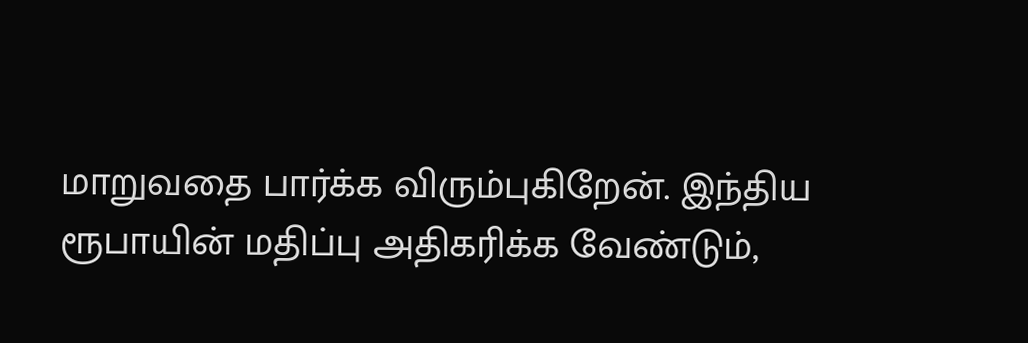மாறுவதை பார்க்க விரும்புகிறேன். இந்திய ரூபாயின் மதிப்பு அதிகரிக்க வேண்டும்,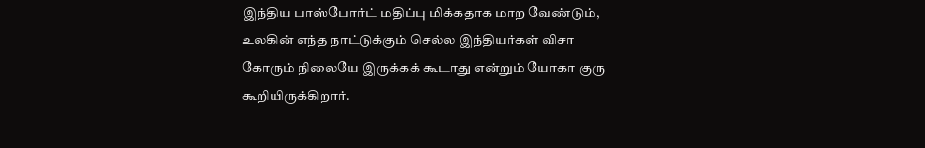இந்திய பாஸ்போர்ட் மதிப்பு மிக்கதாக மாற வேண்டும், உலகின் எந்த நாட்டுக்கும் செல்ல இந்தியர்கள் விசா கோரும் நிலையே இருக்கக் கூடாது என்றும் யோகா குரு கூறியிருக்கிறார்.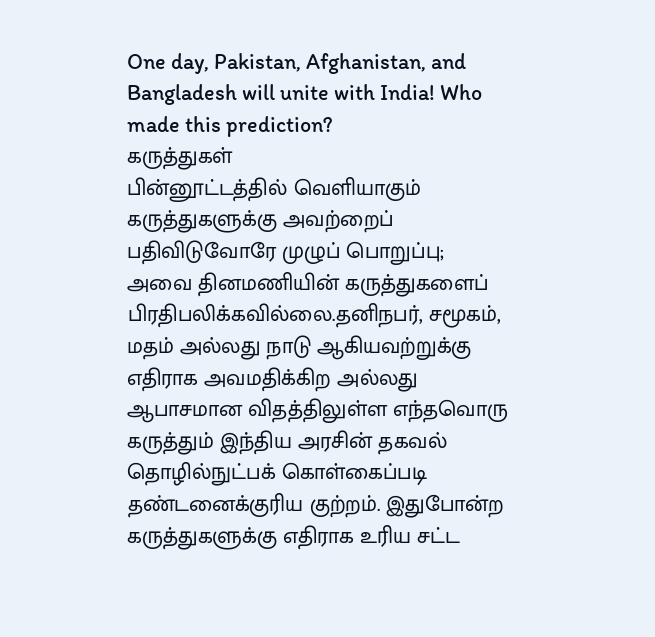One day, Pakistan, Afghanistan, and Bangladesh will unite with India! Who made this prediction?
கருத்துகள்
பின்னூட்டத்தில் வெளியாகும் கருத்துகளுக்கு அவற்றைப் பதிவிடுவோரே முழுப் பொறுப்பு; அவை தினமணியின் கருத்துகளைப் பிரதிபலிக்கவில்லை.தனிநபர், சமூகம், மதம் அல்லது நாடு ஆகியவற்றுக்கு எதிராக அவமதிக்கிற அல்லது ஆபாசமான விதத்திலுள்ள எந்தவொரு கருத்தும் இந்திய அரசின் தகவல் தொழில்நுட்பக் கொள்கைப்படி தண்டனைக்குரிய குற்றம். இதுபோன்ற கருத்துகளுக்கு எதிராக உரிய சட்ட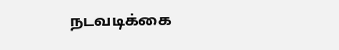நடவடிக்கை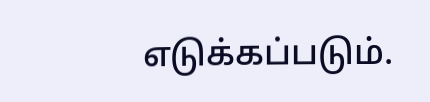எடுக்கப்படும்.